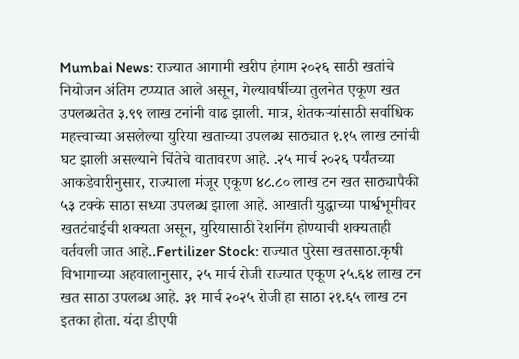Mumbai News: राज्यात आगामी खरीप हंगाम २०२६ साठी खतांचे नियोजन अंतिम टप्प्यात आले असून, गेल्यावर्षीच्या तुलनेत एकूण खत उपलब्धतेत ३.९९ लाख टनांनी वाढ झाली. मात्र, शेतकऱ्यांसाठी सर्वाधिक महत्त्वाच्या असलेल्या युरिया खताच्या उपलब्ध साठ्यात १.१५ लाख टनांची घट झाली असल्याने चिंतेचे वातावरण आहे. .२५ मार्च २०२६ पर्यंतच्या आकडेवारीनुसार, राज्याला मंजूर एकूण ४८.८० लाख टन खत साठ्यापैकी ५३ टक्के साठा सध्या उपलब्ध झाला आहे. आखाती युद्धाच्या पार्श्वभूमीवर खतटंचाईची शक्यता असून, युरियासाठी रेशनिंग होण्याची शक्यताही वर्तवली जात आहे..Fertilizer Stock: राज्यात पुरेसा खतसाठा.कृषी विभागाच्या अहवालानुसार, २५ मार्च रोजी राज्यात एकूण २५.६४ लाख टन खत साठा उपलब्ध आहे. ३१ मार्च २०२५ रोजी हा साठा २१.६५ लाख टन इतका होता. यंदा डीएपी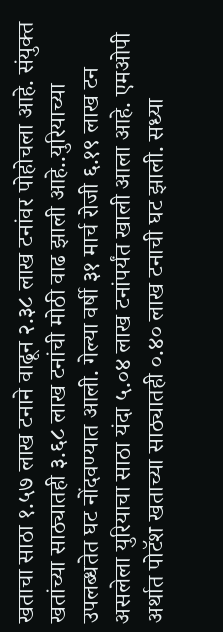खताचा साठा १.५७ लाख टनाने वाढून २.३८ लाख टनांवर पोहोचला आहे. संयुक्त खतांच्या साठ्यातही ३.६८ लाख टनांची मोठी वाढ झाली आहे..युरियाच्या उपलब्धतेत घट नोंदवण्यात आली. गेल्या वर्षी ३१ मार्च रोजी ६.१९ लाख टन असलेला युरियाचा साठा यंदा ५.०४ लाख टनांपर्यंत खाली आला आहे. एमओपी अर्थात पोटॅश खताच्या साठ्यातही ०.४० लाख टनाची घट झाली. सध्या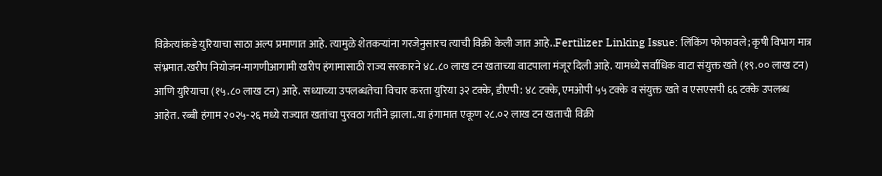विक्रेत्यांकडे युरियाचा साठा अल्प प्रमाणात आहे. त्यामुळे शेतकऱ्यांना गरजेनुसारच त्याची विक्री केली जात आहे..Fertilizer Linking Issue: लिंकिंग फोफावले; कृषी विभाग मात्र संभ्रमात.खरीप नियोजन-मागणीआगामी खरीप हंगामासाठी राज्य सरकारने ४८.८० लाख टन खताच्या वाटपाला मंजूर दिली आहे. यामध्ये सर्वाधिक वाटा संयुक्त खते (१९.०० लाख टन) आणि युरियाचा (१५.८० लाख टन) आहे. सध्याच्या उपलब्धतेचा विचार करता युरिया ३२ टक्के, डीएपी: ४८ टक्के, एमओपी ५५ टक्के व संयुक्त खते व एसएसपी ६६ टक्के उपलब्ध आहेत. रब्बी हंगाम २०२५-२६ मध्ये राज्यात खतांचा पुरवठा गतीने झाला..या हंगामात एकूण २८.०२ लाख टन खताची विक्री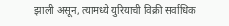झाली असून, त्यामध्ये युरियाची विक्री सर्वाधिक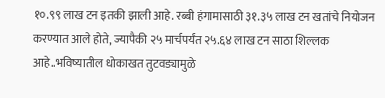१०.९९ लाख टन इतकी झाली आहे. रब्बी हंगामासाठी ३१.३५ लाख टन खतांचे नियोजन करण्यात आले होते, ज्यापैकी २५ मार्चपर्यंत २५.६४ लाख टन साठा शिल्लक आहे..भविष्यातील धोकाखत तुटवड्यामुळे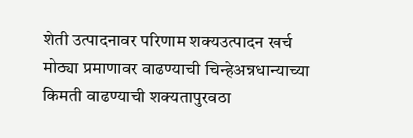शेती उत्पादनावर परिणाम शक्यउत्पादन खर्च मोठ्या प्रमाणावर वाढण्याची चिन्हेअन्नधान्याच्या किमती वाढण्याची शक्यतापुरवठा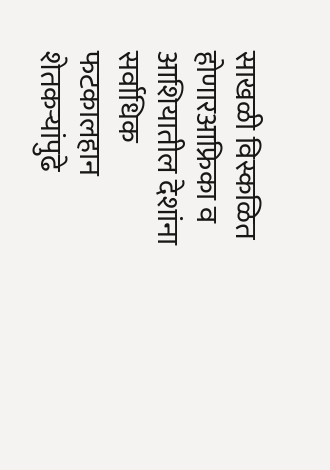साखळी विस्कळित होणारआफ्रिका व आशियातील देशांना सर्वाधिक फटकालहान शेतकऱ्यांपुढे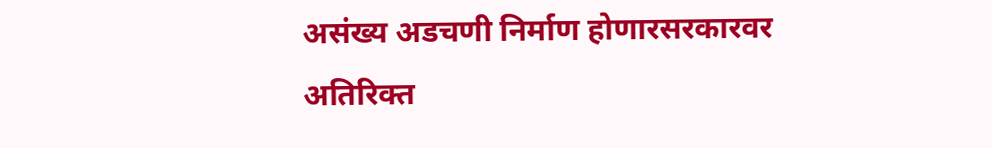असंख्य अडचणी निर्माण होणारसरकारवर अतिरिक्त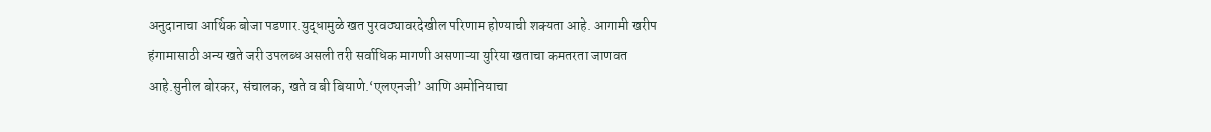अनुदानाचा आर्थिक बोजा पडणार.युद्धामुळे खत पुरवठ्यावरदेखील परिणाम होण्याची शक्यता आहे. आगामी खरीप हंगामासाठी अन्य खते जरी उपलब्ध असली तरी सर्वाधिक मागणी असणाऱ्या युरिया खताचा कमतरता जाणवत आहे.सुनील बोरकर, संचालक, खते व बी बियाणे.‘एलएनजी’ आणि अमोनियाचा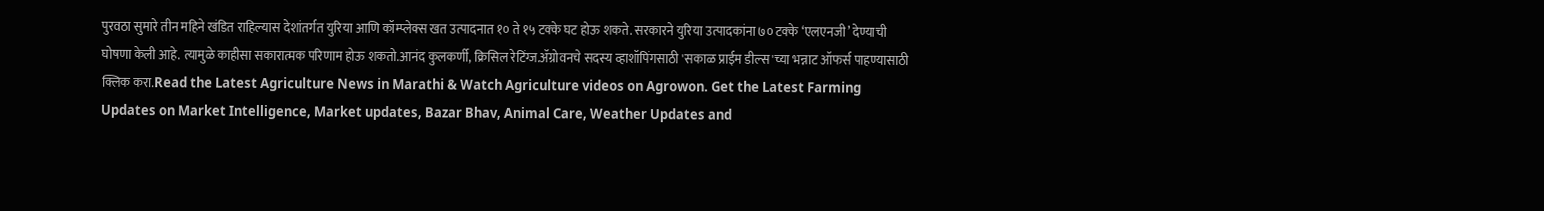पुरवठा सुमारे तीन महिने खंडित राहिल्यास देशांतर्गत युरिया आणि कॉम्प्लेक्स खत उत्पादनात १० ते १५ टक्के घट होऊ शकते. सरकारने युरिया उत्पादकांना ७० टक्के ‘एलएनजी’ देण्याची घोषणा केली आहे. त्यामुळे काहीसा सकारात्मक परिणाम होऊ शकतो.आनंद कुलकर्णी, क्रिसिल रेटिंग्ज.ॲग्रोवनचे सदस्य व्हाशॉपिंगसाठी 'सकाळ प्राईम डील्स'च्या भन्नाट ऑफर्स पाहण्यासाठी क्लिक करा.Read the Latest Agriculture News in Marathi & Watch Agriculture videos on Agrowon. Get the Latest Farming Updates on Market Intelligence, Market updates, Bazar Bhav, Animal Care, Weather Updates and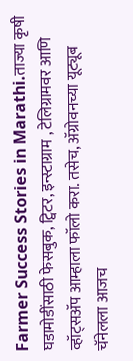Farmer Success Stories in Marathi.ताज्या कृषी घडामोडींसाठी फेसबुक, ट्विटर, इन्स्टाग्राम , टेलिग्रामवर आणि व्हॉट्सॲप आम्हाला फॉलो करा. तसेच, ॲग्रोवनच्या यूट्यूब चॅनेलला आजच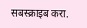सबस्क्राइब करा.